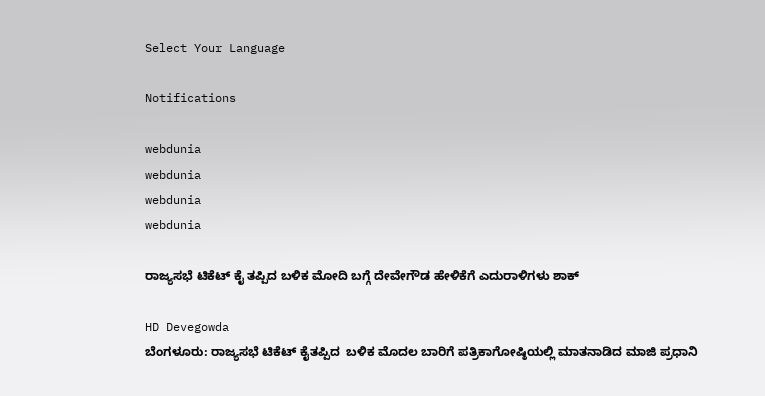Select Your Language

Notifications

webdunia
webdunia
webdunia
webdunia

ರಾಜ್ಯಸಭೆ ಟಿಕೆಟ್ ಕೈ ತಪ್ಪಿದ ಬಳಿಕ ಮೋದಿ ಬಗ್ಗೆ ದೇವೇಗೌಡ ಹೇಳಿಕೆಗೆ ಎದುರಾಳಿಗಳು ಶಾಕ್

HD Devegowda
ಬೆಂಗಳೂರು: ರಾಜ್ಯಸಭೆ ಟಿಕೆಟ್ ಕೈತಪ್ಪಿದ  ಬಳಿಕ ಮೊದಲ ಬಾರಿಗೆ ಪತ್ರಿಕಾಗೋಷ್ಠಿಯಲ್ಲಿ ಮಾತನಾಡಿದ ಮಾಜಿ ಪ್ರಧಾನಿ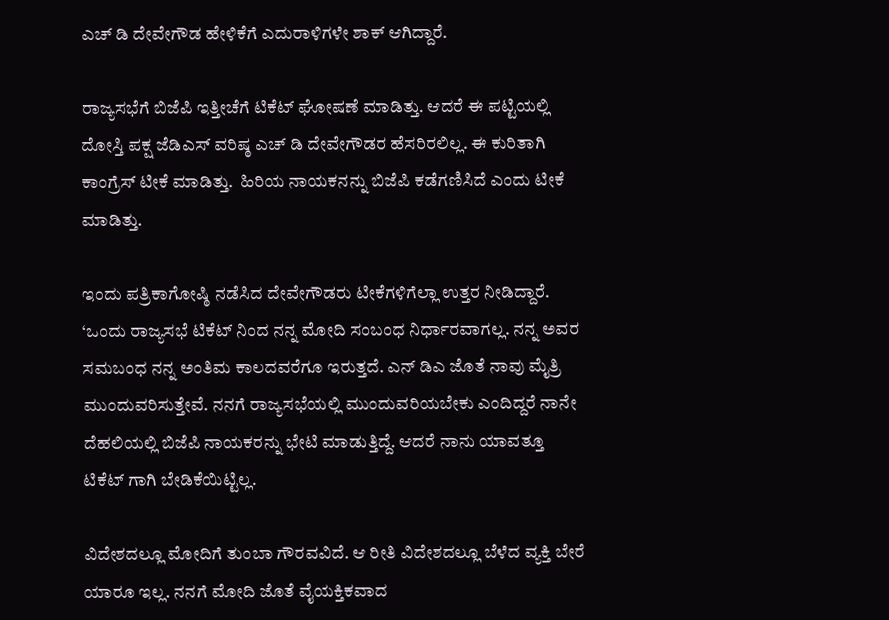ಎಚ್ ಡಿ ದೇವೇಗೌಡ ಹೇಳಿಕೆಗೆ ಎದುರಾಳಿಗಳೇ ಶಾಕ್ ಆಗಿದ್ದಾರೆ.

ರಾಜ್ಯಸಭೆಗೆ ಬಿಜೆಪಿ ಇತ್ತೀಚೆಗೆ ಟಿಕೆಟ್ ಘೋಷಣೆ ಮಾಡಿತ್ತು. ಆದರೆ ಈ ಪಟ್ಟಿಯಲ್ಲಿ ದೋಸ್ತಿ ಪಕ್ಷ ಜೆಡಿಎಸ್ ವರಿಷ್ಠ ಎಚ್ ಡಿ ದೇವೇಗೌಡರ ಹೆಸರಿರಲಿಲ್ಲ. ಈ ಕುರಿತಾಗಿ ಕಾಂಗ್ರೆಸ್ ಟೀಕೆ ಮಾಡಿತ್ತು.  ಹಿರಿಯ ನಾಯಕನನ್ನು ಬಿಜೆಪಿ ಕಡೆಗಣಿಸಿದೆ ಎಂದು ಟೀಕೆ ಮಾಡಿತ್ತು.

ಇಂದು ಪತ್ರಿಕಾಗೋಷ್ಠಿ ನಡೆಸಿದ ದೇವೇಗೌಡರು ಟೀಕೆಗಳಿಗೆಲ್ಲಾ ಉತ್ತರ ನೀಡಿದ್ದಾರೆ. ‘ಒಂದು ರಾಜ್ಯಸಭೆ ಟಿಕೆಟ್ ನಿಂದ ನನ್ನ ಮೋದಿ ಸಂಬಂಧ ನಿರ್ಧಾರವಾಗಲ್ಲ. ನನ್ನ ಅವರ ಸಮಬಂಧ ನನ್ನ ಅಂತಿಮ ಕಾಲದವರೆಗೂ ಇರುತ್ತದೆ. ಎನ್ ಡಿಎ ಜೊತೆ ನಾವು ಮೈತ್ರಿ ಮುಂದುವರಿಸುತ್ತೇವೆ. ನನಗೆ ರಾಜ್ಯಸಭೆಯಲ್ಲಿ ಮುಂದುವರಿಯಬೇಕು ಎಂದಿದ್ದರೆ ನಾನೇ ದೆಹಲಿಯಲ್ಲಿ ಬಿಜೆಪಿ ನಾಯಕರನ್ನು ಭೇಟಿ ಮಾಡುತ್ತಿದ್ದೆ. ಆದರೆ ನಾನು ಯಾವತ್ತೂ ಟಿಕೆಟ್ ಗಾಗಿ ಬೇಡಿಕೆಯಿಟ್ಟಿಲ್ಲ.

ವಿದೇಶದಲ್ಲೂ ಮೋದಿಗೆ ತುಂಬಾ ಗೌರವವಿದೆ. ಆ ರೀತಿ ವಿದೇಶದಲ್ಲೂ ಬೆಳೆದ ವ್ಯಕ್ತಿ ಬೇರೆ ಯಾರೂ ಇಲ್ಲ. ನನಗೆ ಮೋದಿ ಜೊತೆ ವೈಯಕ್ತಿಕವಾದ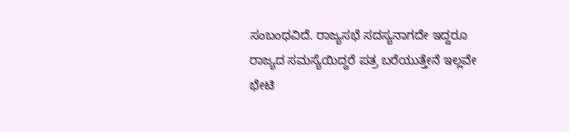ಸಂಬಂಧವಿದೆ. ರಾಜ್ಯಸಭೆ ಸದಸ್ಯನಾಗದೇ ಇದ್ದರೂ ರಾಜ್ಯದ ಸಮಸ್ಯೆಯಿದ್ದರೆ ಪತ್ರ ಬರೆಯುತ್ತೇನೆ ಇಲ್ಲವೇ ಭೇಟಿ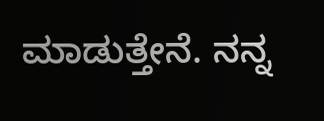ಮಾಡುತ್ತೇನೆ. ನನ್ನ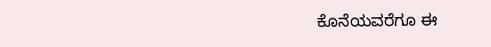ಕೊನೆಯವರೆಗೂ ಈ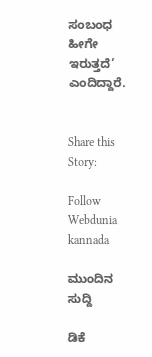ಸಂಬಂಧ ಹೀಗೇ ಇರುತ್ತದೆ’ ಎಂದಿದ್ದಾರೆ.


Share this Story:

Follow Webdunia kannada

ಮುಂದಿನ ಸುದ್ದಿ

ಡಿಕೆ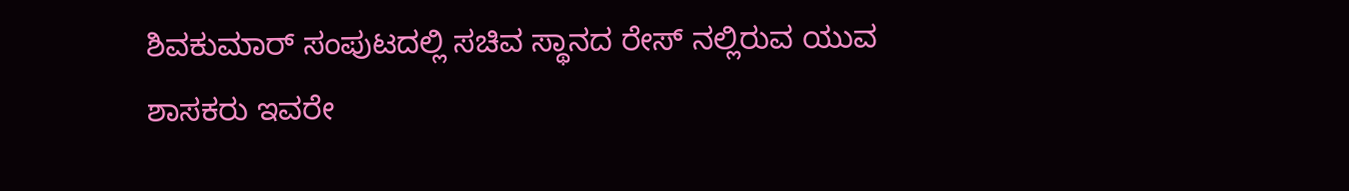ಶಿವಕುಮಾರ್ ಸಂಪುಟದಲ್ಲಿ ಸಚಿವ ಸ್ಥಾನದ ರೇಸ್ ನಲ್ಲಿರುವ ಯುವ ಶಾಸಕರು ಇವರೇ